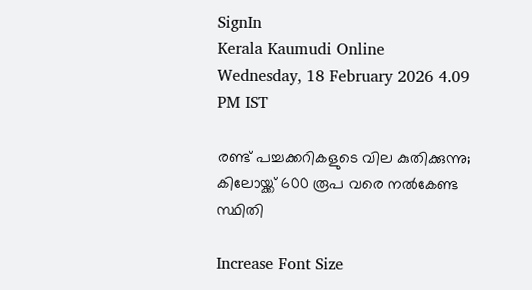SignIn
Kerala Kaumudi Online
Wednesday, 18 February 2026 4.09 PM IST

രണ്ട് പച്ചക്കറികളുടെ വില കുതിക്കുന്നു; കിലോയ്ക്ക് 600 രൂപ വരെ നല്‍കേണ്ട സ്ഥിതി

Increase Font Size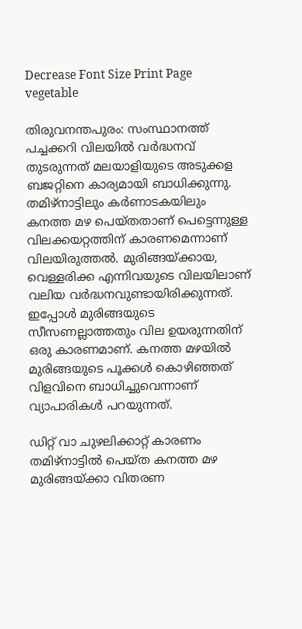Decrease Font Size Print Page
vegetable

തിരുവനന്തപുരം: സംസ്ഥാനത്ത് പച്ചക്കറി വിലയില്‍ വര്‍ദ്ധനവ് തുടരുന്നത് മലയാളിയുടെ അടുക്കള ബജറ്റിനെ കാര്യമായി ബാധിക്കുന്നു. തമിഴ്‌നാട്ടിലും കര്‍ണാടകയിലും കനത്ത മഴ പെയ്തതാണ് പെട്ടെന്നുള്ള വിലക്കയറ്റത്തിന് കാരണമെന്നാണ് വിലയിരുത്തല്‍. മുരിങ്ങയ്ക്കായ, വെള്ളരിക്ക എന്നിവയുടെ വിലയിലാണ് വലിയ വര്‍ദ്ധനവുണ്ടായിരിക്കുന്നത്. ഇപ്പോള്‍ മുരിങ്ങയുടെ സീസണല്ലാത്തതും വില ഉയരുന്നതിന് ഒരു കാരണമാണ്. കനത്ത മഴയില്‍ മുരിങ്ങയുടെ പൂക്കള്‍ കൊഴിഞ്ഞത് വിളവിനെ ബാധിച്ചുവെന്നാണ് വ്യാപാരികള്‍ പറയുന്നത്.

ഡിറ്റ് വാ ചുഴലിക്കാറ്റ് കാരണം തമിഴ്‌നാട്ടില്‍ പെയ്ത കനത്ത മഴ മുരിങ്ങയ്ക്കാ വിതരണ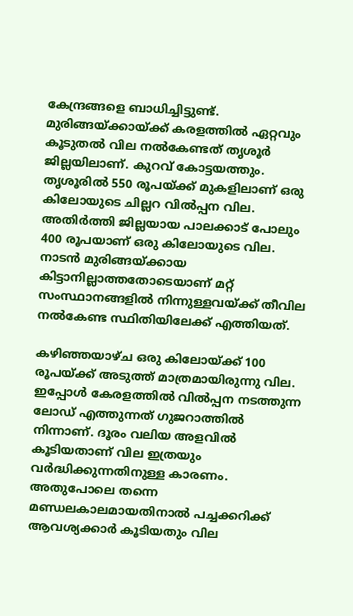കേന്ദ്രങ്ങളെ ബാധിച്ചിട്ടുണ്ട്. മുരിങ്ങയ്ക്കായ്ക്ക് കരളത്തില്‍ ഏറ്റവും കൂടുതല്‍ വില നല്‍കേണ്ടത് തൃശൂര്‍ ജില്ലയിലാണ്. കുറവ് കോട്ടയത്തും. തൃശൂരില്‍ 550 രൂപയ്ക്ക് മുകളിലാണ് ഒരു കിലോയുടെ ചില്ലറ വില്‍പ്പന വില. അതിര്‍ത്തി ജില്ലയായ പാലക്കാട് പോലും 400 രൂപയാണ് ഒരു കിലോയുടെ വില. നാടന്‍ മുരിങ്ങയ്ക്കായ കിട്ടാനില്ലാത്തതോടെയാണ് മറ്റ് സംസ്ഥാനങ്ങളില്‍ നിന്നുള്ളവയ്ക്ക് തീവില നല്‍കേണ്ട സ്ഥിതിയിലേക്ക് എത്തിയത്.

കഴിഞ്ഞയാഴ്ച ഒരു കിലോയ്ക്ക് 100 രൂപയ്ക്ക് അടുത്ത് മാത്രമായിരുന്നു വില. ഇപ്പോള്‍ കേരളത്തില്‍ വില്‍പ്പന നടത്തുന്ന ലോഡ് എത്തുന്നത് ഗുജറാത്തില്‍ നിന്നാണ്. ദൂരം വലിയ അളവില്‍ കൂടിയതാണ് വില ഇത്രയും വര്‍ദ്ധിക്കുന്നതിനുള്ള കാരണം. അതുപോലെ തന്നെ മണ്ഡലകാലമായതിനാല്‍ പച്ചക്കറിക്ക് ആവശ്യക്കാര്‍ കൂടിയതും വില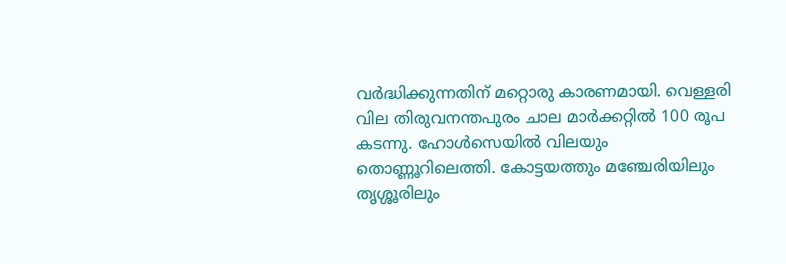വര്‍ദ്ധിക്കുന്നതിന് മറ്റൊരു കാരണമായി. വെള്ളരി വില തിരുവനന്തപുരം ചാല മാര്‍ക്കറ്റില്‍ 100 രൂപ കടന്നു. ഹോള്‍സെയില്‍ വിലയും തൊണ്ണൂറിലെത്തി. കോട്ടയത്തും മഞ്ചേരിയിലും തൃശ്ശൂരിലും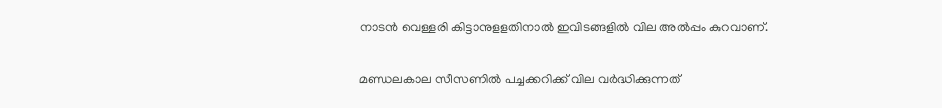നാടന്‍ വെള്ളരി കിട്ടാനുളളതിനാല്‍ ഇവിടങ്ങളില്‍ വില അല്‍പ്പം കുറവാണ്.

മണ്ഡലകാല സീസണില്‍ പച്ചക്കറിക്ക് വില വര്‍ദ്ധിക്കുന്നത്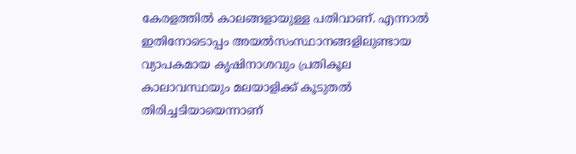കേരളത്തില്‍ കാലങ്ങളായുള്ള പതിവാണ്. എന്നാല്‍ ഇതിനോടൊപ്പം അയല്‍സംസ്ഥാനങ്ങളിലുണ്ടായ വ്യാപകമായ കൃഷിനാശവും പ്രതികൂല കാലാവസ്ഥയും മലയാളിക്ക് കൂടുതല്‍ തിരിച്ചടിയായെന്നാണ്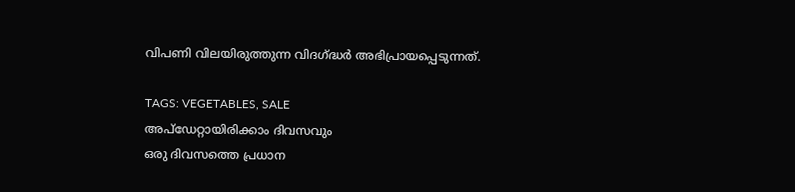വിപണി വിലയിരുത്തുന്ന വിദഗ്ദ്ധര്‍ അഭിപ്രായപ്പെടുന്നത്.

TAGS: VEGETABLES, SALE
അപ്ഡേറ്റായിരിക്കാം ദിവസവും
ഒരു ദിവസത്തെ പ്രധാന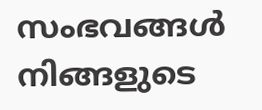സംഭവങ്ങൾ നിങ്ങളുടെ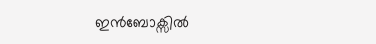ഇൻബോക്സിൽ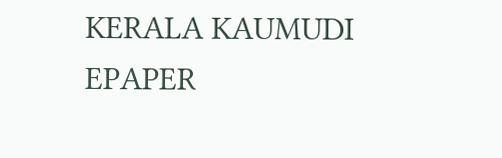KERALA KAUMUDI EPAPER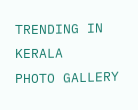TRENDING IN KERALA
PHOTO GALLERY